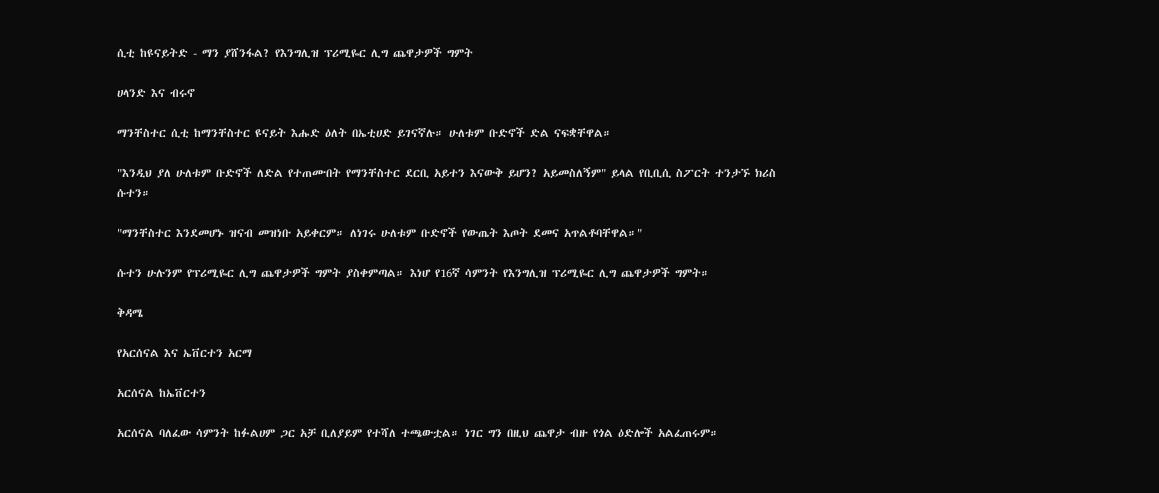ሲቲ ከዩናይትድ - ማን ያሸንፋል? የእንግሊዝ ፕሪሚዬር ሊግ ጨዋታዎች ግምት

ሀላንድ እና ብሩኖ

ማንቸስተር ሲቲ ከማንቸስተር ዩናይት እሑድ ዕለት በኤቲሀድ ይገናኛሉ። ሁለቱም ቡድኖች ድል ናፍቋቸዋል።

"እንዲህ ያለ ሁለቱም ቡድኖች ለድል የተጠሙበት የማንቸስተር ደርቢ አይተን እናውቅ ይሆን? አይመስለኝም" ይላል የቢቢሲ ስፖርት ተንታኙ ክሪስ ሱተን።

"ማንቸስተር እንደመሆኑ ዝናብ መዝነቡ አይቀርም። ለነገሩ ሁለቱም ቡድኖች የውጤት እጦት ደመና አጥልቶባቸዋል።"

ሱተን ሁሉንም የፕሪሚዬር ሊግ ጨዋታዎች ግምት ያስቀምጣል። እነሆ የ16ኛ ሳምንት የእንግሊዝ ፕሪሚዬር ሊግ ጨዋታዎች ግምት።

ቅዳሜ

የአርሰናል እና ኤቨርተን አርማ

አርሰናል ከኤቨርተን

አርሰናል ባለፈው ሳምንት ከፉልሀም ጋር አቻ ቢለያይም የተሻለ ተጫውቷል። ነገር ግን በዚህ ጨዋታ ብዙ የጎል ዕድሎች አልፈጠሩም።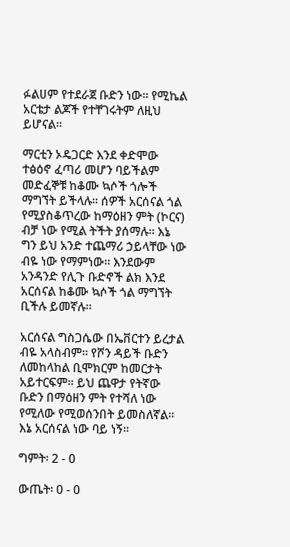ፉልሀም የተደራጀ ቡድን ነው። የሚኬል አርቴታ ልጆች የተቸገሩትም ለዚህ ይሆናል።

ማርቲን ኦዴጋርድ እንደ ቀድሞው ተፅዕኖ ፈጣሪ መሆን ባይችልም መድፈኞቹ ከቆሙ ኳሶች ጎሎች ማግኘት ይችላሉ። ሰዎች አርሰናል ጎል የሚያስቆጥረው ከማዕዘን ምት (ኮርና) ብቻ ነው የሚል ትችት ያሰማሉ። እኔ ግን ይህ አንድ ተጨማሪ ኃይላቸው ነው ብዬ ነው የማምነው። እንደውም አንዳንድ የሊጉ ቡድኖች ልክ እንደ አርሰናል ከቆሙ ኳሶች ጎል ማግኘት ቢችሉ ይመኛሉ።

አርሰናል ግስጋሴው በኤቨርተን ይረታል ብዬ አላስብም። የሾን ዳይች ቡድን ለመከላከል ቢሞክርም ከመርታት አይተርፍም። ይህ ጨዋታ የትኛው ቡድን በማዕዘን ምት የተሻለ ነው የሚለው የሚወሰንበት ይመስለኛል። እኔ አርሰናል ነው ባይ ነኝ።

ግምት፡ 2 - 0

ውጤት፡ 0 - 0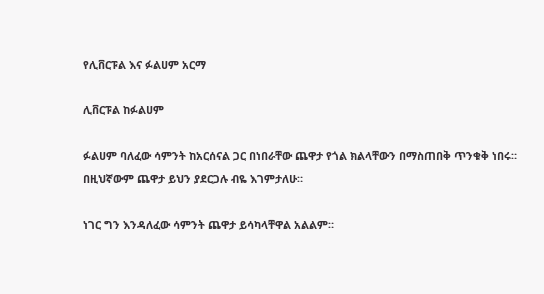የሊቨርፑል እና ፉልሀም አርማ

ሊቨርፑል ከፉልሀም

ፉልሀም ባለፈው ሳምንት ከአርሰናል ጋር በነበራቸው ጨዋታ የጎል ክልላቸውን በማስጠበቅ ጥንቁቅ ነበሩ። በዚህኛውም ጨዋታ ይህን ያደርጋሉ ብዬ እገምታለሁ።

ነገር ግን እንዳለፈው ሳምንት ጨዋታ ይሳካላቸዋል አልልም።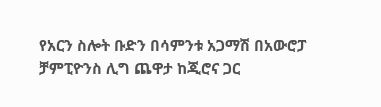የአርን ስሎት ቡድን በሳምንቱ አጋማሽ በአውሮፓ ቻምፒዮንስ ሊግ ጨዋታ ከጂሮና ጋር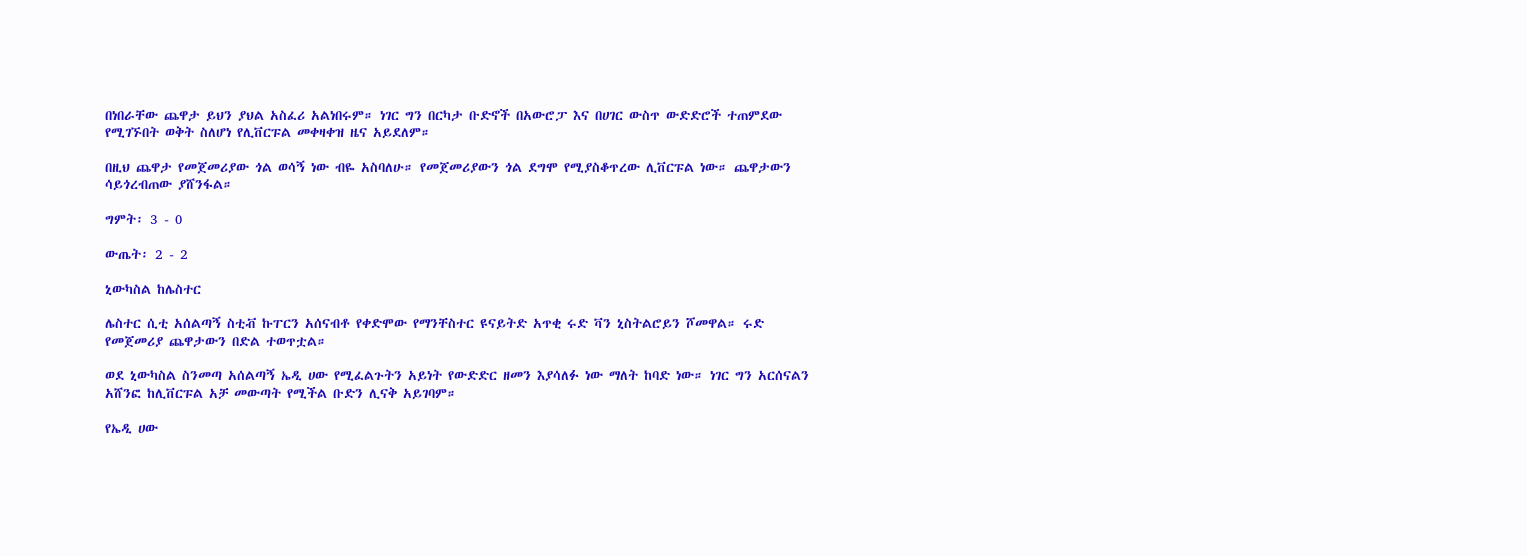በነበራቸው ጨዋታ ይህን ያህል አስፈሪ አልነበሩም። ነገር ግን በርካታ ቡድኖች በአውሮፓ እና በሀገር ውስጥ ውድድሮች ተጠምደው የሚገኙበት ወቅት ስለሆነ የሊቨርፑል መቀዛቀዝ ዜና አይደለም።

በዚህ ጨዋታ የመጀመሪያው ጎል ወሳኝ ነው ብዬ አስባለሁ። የመጀመሪያውን ጎል ደግሞ የሚያስቆጥረው ሊቨርፑል ነው። ጨዋታውን ሳይጎረብጠው ያሸንፋል።

ግምት፡ 3 - 0

ውጤት፡ 2 - 2

ኒውካስል ከሌስተር

ሌስተር ሲቲ አሰልጣኝ ስቲቭ ኩፐርን አሰናብቶ የቀድሞው የማንቸስተር ዩናይትድ አጥቂ ሩድ ቫን ኒስትልሮይን ሾመዋል። ሩድ የመጀመሪያ ጨዋታውን በድል ተወጥቷል።

ወደ ኒውካስል ስንመጣ አሰልጣኝ ኤዲ ሀው የሚፈልጉትን አይነት የውድድር ዘመን እያሳለፉ ነው ማለት ከባድ ነው። ነገር ግን አርሰናልን አሸንፎ ከሊቨርፑል አቻ መውጣት የሚችል ቡድን ሊናቅ አይገባም።

የኤዲ ሀው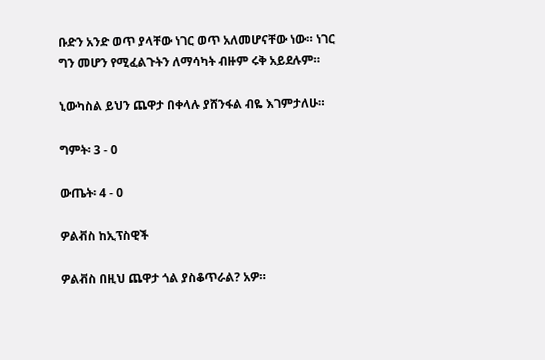ቡድን አንድ ወጥ ያላቸው ነገር ወጥ አለመሆናቸው ነው። ነገር ግን መሆን የሚፈልጉትን ለማሳካት ብዙም ሩቅ አይደሉም።

ኒውካስል ይህን ጨዋታ በቀላሉ ያሸንፋል ብዬ እገምታለሁ።

ግምት፡ 3 - 0

ውጤት፡ 4 - 0

ዎልቭስ ከኢፕስዊች

ዎልቭስ በዚህ ጨዋታ ጎል ያስቆጥራል? አዎ።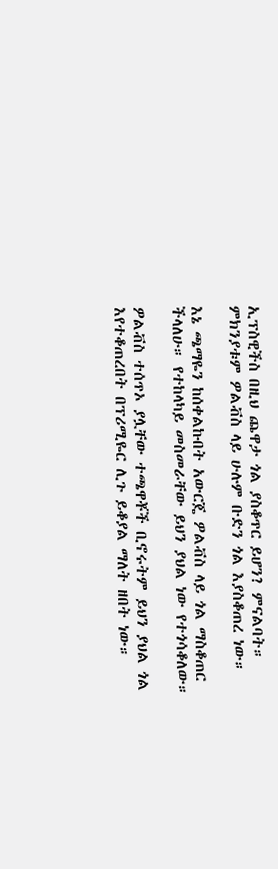ኢፕስዊችስ በዚህ ጨዋታ ጎል ያስቆጥር ይሆን? ምናልባት። ምክንያቱም ዎልቭስ ላይ ሁሉም ቡድን ጎል እያስቆጠረ ነው።

እኔ ጫማዬን ከሰቀልኩበት አውርጄ ዎልቭስ ላይ ጎል ማስቆጠር ችላለሁ። የተከላካይ መስመራቸው ይህን ያህል ነው የተጎሳቆለው።

ዎልቭስ ተሰጥኦ ያሏቸው ተጫዋቾች ቢኖሩትም ይህን ያህል ጎል እየተቆጠረበት በፕሪሚዬር ሊጉ ይቆያል ማለት ዘበት ነው።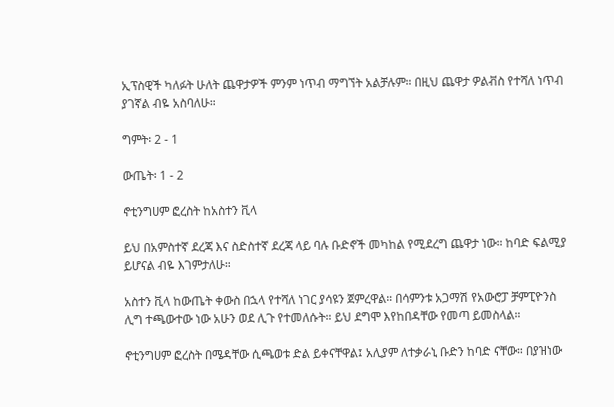ኢፕስዊች ካለፉት ሁለት ጨዋታዎች ምንም ነጥብ ማግኘት አልቻሉም። በዚህ ጨዋታ ዎልቭስ የተሻለ ነጥብ ያገኛል ብዬ አስባለሁ።

ግምት፡ 2 - 1

ውጤት፡ 1 - 2

ኖቲንግሀም ፎረስት ከአስተን ቪላ

ይህ በአምስተኛ ደረጃ እና ስድስተኛ ደረጃ ላይ ባሉ ቡድኖች መካከል የሚደረግ ጨዋታ ነው። ከባድ ፍልሚያ ይሆናል ብዬ እገምታለሁ።

አስተን ቪላ ከውጤት ቀውስ በኋላ የተሻለ ነገር ያሳዩን ጀምረዋል። በሳምንቱ አጋማሽ የአውሮፓ ቻምፒዮንስ ሊግ ተጫውተው ነው አሁን ወደ ሊጉ የተመለሱት። ይህ ደግሞ እየከበዳቸው የመጣ ይመስላል።

ኖቲንግሀም ፎረስት በሜዳቸው ሲጫወቱ ድል ይቀናቸዋል፤ አሊያም ለተቃራኒ ቡድን ከባድ ናቸው። በያዝነው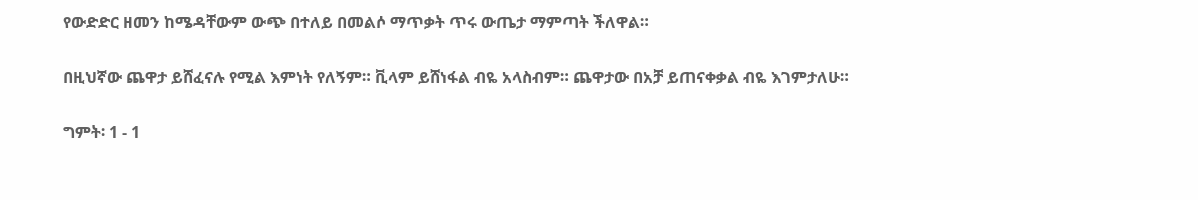የውድድር ዘመን ከሜዳቸውም ውጭ በተለይ በመልሶ ማጥቃት ጥሩ ውጤታ ማምጣት ችለዋል።

በዚህኛው ጨዋታ ይሸፈናሉ የሚል እምነት የለኝም። ቪላም ይሸነፋል ብዬ አላስብም። ጨዋታው በአቻ ይጠናቀቃል ብዬ እገምታለሁ።

ግምት፡ 1 - 1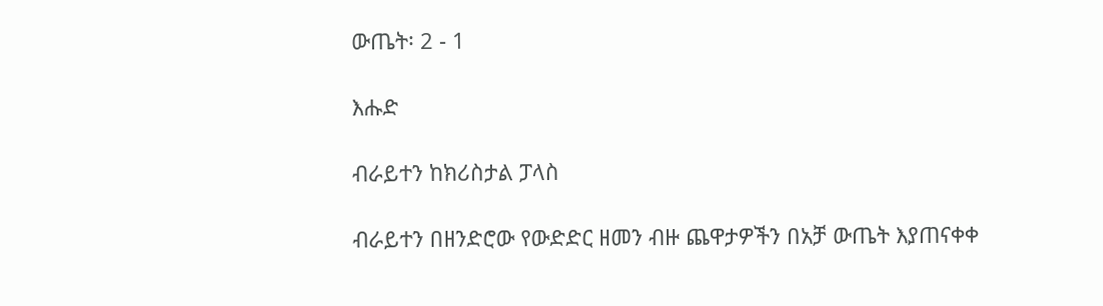ውጤት፡ 2 - 1

እሑድ

ብራይተን ከክሪስታል ፓላስ

ብራይተን በዘንድሮው የውድድር ዘመን ብዙ ጨዋታዎችን በአቻ ውጤት እያጠናቀቀ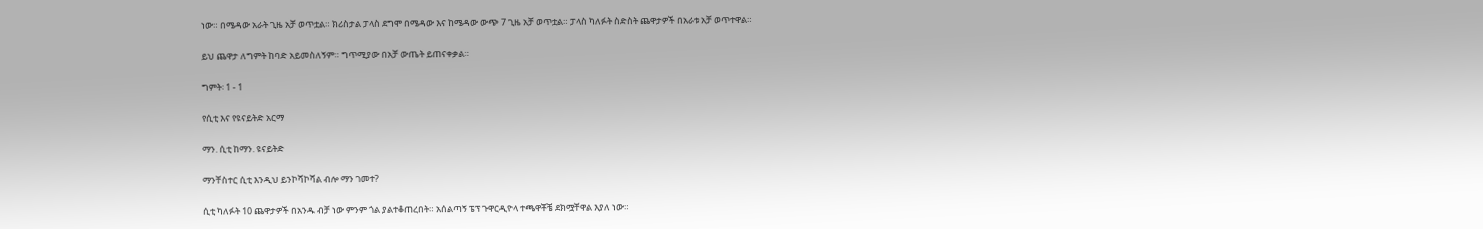ነው። በሜዳው አራት ጊዜ አቻ ወጥቷል። ክሪስታል ፓላስ ደግሞ በሜዳው እና ከሜዳው ውጭ 7 ጊዜ አቻ ወጥቷል። ፓላስ ካለፉት ስድስት ጨዋታዎች በአራቱ አቻ ወጥተዋል።

ይህ ጨዋታ ለግምት ከባድ አይመስለኝም። ግጥሚያው በአቻ ውጤት ይጠናቀቃል።

ግምት፡ 1 - 1

የሲቲ እና የዩናይትድ አርማ

ማን. ሲቲ ከማን. ዩናይትድ

ማንቸስተር ሲቲ እንዲህ ይንኮሻኮሻል ብሎ ማን ገመተ?

ሲቲ ካለፉት 10 ጨዋታዎች በአንዱ ብቻ ነው ምንም ጎል ያልተቆጠረበት። አሰልጣኝ ፔፕ ጉዋርዲዮላ ተጫዋቾቼ ደክሟቸዋል እያለ ነው።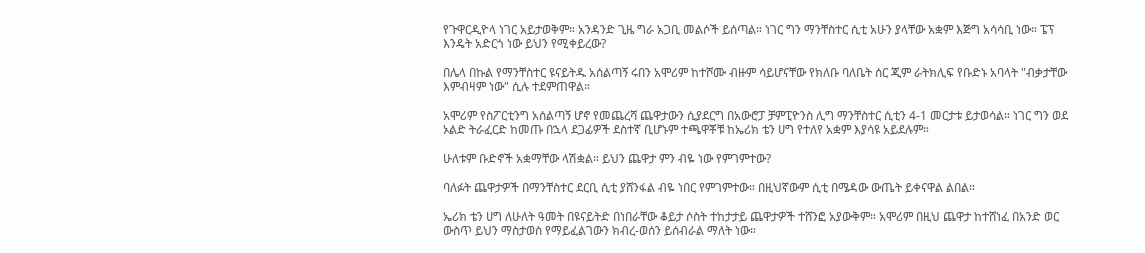የጉዋርዲዮላ ነገር አይታወቅም። አንዳንድ ጊዜ ግራ አጋቢ መልሶች ይሰጣል። ነገር ግን ማንቸስተር ሲቲ አሁን ያላቸው አቋም እጅግ አሳሳቢ ነው። ፔፕ እንዴት አድርጎ ነው ይህን የሚቀይረው?

በሌላ በኩል የማንቸስተር ዩናይትዱ አሰልጣኝ ሩበን አሞሪም ከተሾሙ ብዙም ሳይሆናቸው የክለቡ ባለቤት ሰር ጂም ራትክሊፍ የቡድኑ አባላት "ብቃታቸው እምብዛም ነው" ሲሉ ተደምጠዋል።

አሞሪም የስፖርቲንግ አሰልጣኝ ሆኖ የመጨረሻ ጨዋታውን ሲያደርግ በአውሮፓ ቻምፒዮንስ ሊግ ማንቸስተር ሲቲን 4-1 መርታቱ ይታወሳል። ነገር ግን ወደ ኦልድ ትራፈርድ ከመጡ በኋላ ደጋፊዎች ደስተኛ ቢሆኑም ተጫዋቾቹ ከኤሪክ ቴን ሀግ የተለየ አቋም እያሳዩ አይደሉም።

ሁለቱም ቡድኖች አቋማቸው ላሽቋል። ይህን ጨዋታ ምን ብዬ ነው የምገምተው?

ባለፉት ጨዋታዎች በማንቸስተር ደርቢ ሲቲ ያሸንፋል ብዬ ነበር የምገምተው። በዚህኛውም ሲቲ በሜዳው ውጤት ይቀናዋል ልበል።

ኤሪክ ቴን ሀግ ለሁለት ዓመት በዩናይትድ በነበራቸው ቆይታ ሶስት ተከታታይ ጨዋታዎች ተሸንፎ አያውቅም። አሞሪም በዚህ ጨዋታ ከተሸነፈ በአንድ ወር ውስጥ ይህን ማስታወስ የማይፈልገውን ክብረ-ወሰን ይሰብራል ማለት ነው።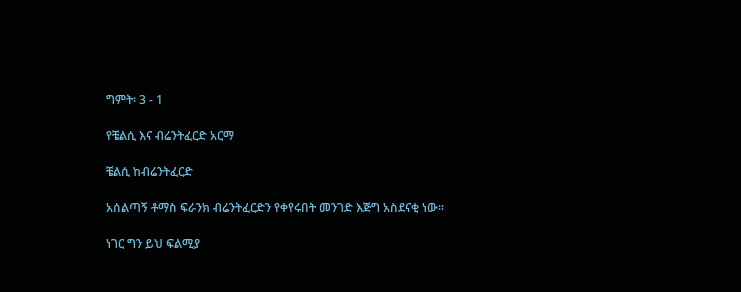ግምት፡ 3 - 1

የቼልሲ እና ብሬንትፈርድ አርማ

ቼልሲ ከብሬንትፈርድ

አሰልጣኝ ቶማስ ፍራንክ ብሬንትፈርድን የቀየሩበት መንገድ እጅግ አስደናቂ ነው።

ነገር ግን ይህ ፍልሚያ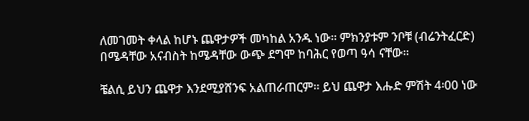ለመገመት ቀላል ከሆኑ ጨዋታዎች መካከል አንዱ ነው። ምክንያቱም ንቦቹ (ብሬንትፈርድ) በሜዳቸው አናብስት ከሜዳቸው ውጭ ደግሞ ከባሕር የወጣ ዓሳ ናቸው።

ቼልሲ ይህን ጨዋታ እንደሚያሸንፍ አልጠራጠርም። ይህ ጨዋታ እሑድ ምሽት 4፡00 ነው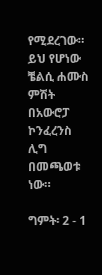የሚደረገው። ይህ የሆነው ቼልሲ ሐሙስ ምሽት በአውሮፓ ኮንፈረንስ ሊግ በመጫወቱ ነው።

ግምት፡ 2 - 1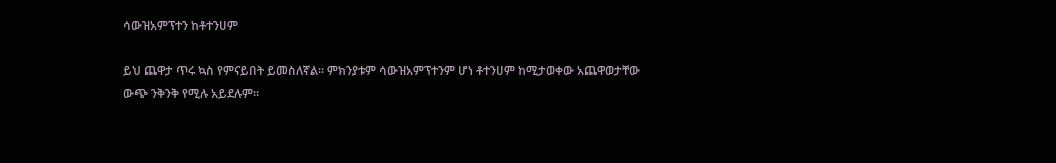ሳውዝአምፕተን ከቶተንሀም

ይህ ጨዋታ ጥሩ ኳስ የምናይበት ይመስለኛል። ምክንያቱም ሳውዝአምፕተንም ሆነ ቶተንሀም ከሚታወቀው አጨዋወታቸው ውጭ ንቅንቅ የሚሉ አይደሉም።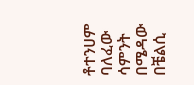ቶተንሀም ባለፈው ሳምንት በሜዳው በቼልሲ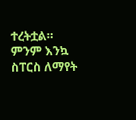ተረትቷል። ምንም እንኳ ስፐርስ ለማየት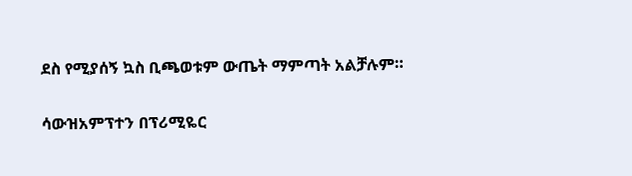ደስ የሚያሰኝ ኳስ ቢጫወቱም ውጤት ማምጣት አልቻሉም።

ሳውዝአምፕተን በፕሪሚዬር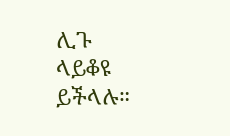ሊጉ ላይቆዩ ይችላሉ።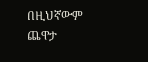በዚህኛውም ጨዋታ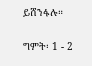ይሸንፋሉ።

ግምት፡ 1 - 2